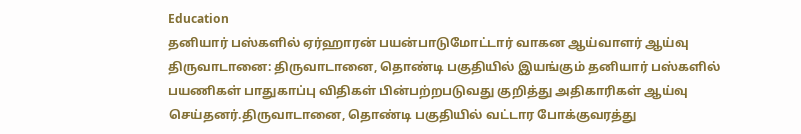Education
தனியார் பஸ்களில் ஏர்ஹாரன் பயன்பாடுமோட்டார் வாகன ஆய்வாளர் ஆய்வு
திருவாடானை: திருவாடானை, தொண்டி பகுதியில் இயங்கும் தனியார் பஸ்களில் பயணிகள் பாதுகாப்பு விதிகள் பின்பற்றபடுவது குறித்து அதிகாரிகள் ஆய்வு செய்தனர்.திருவாடானை, தொண்டி பகுதியில் வட்டார போக்குவரத்து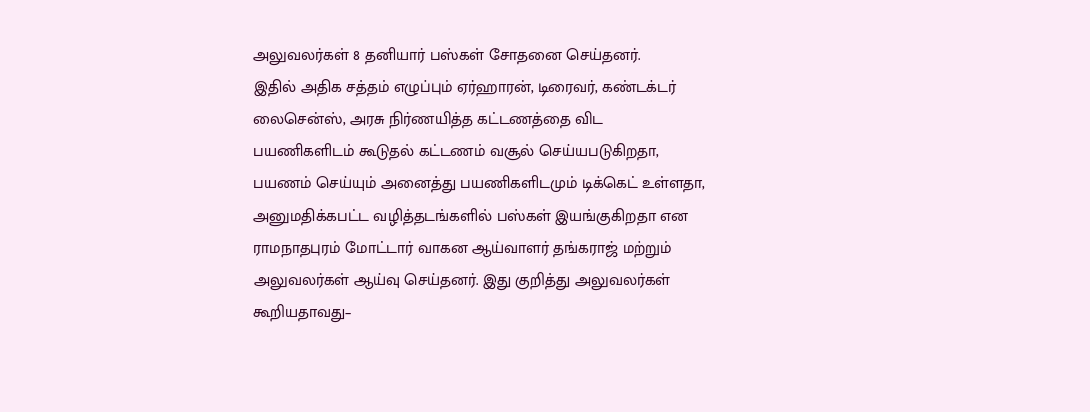அலுவலர்கள் 8 தனியார் பஸ்கள் சோதனை செய்தனர்.
இதில் அதிக சத்தம் எழுப்பும் ஏர்ஹாரன், டிரைவர், கண்டக்டர் லைசென்ஸ், அரசு நிர்ணயித்த கட்டணத்தை விட பயணிகளிடம் கூடுதல் கட்டணம் வசூல் செய்யபடுகிறதா, பயணம் செய்யும் அனைத்து பயணிகளிடமும் டிக்கெட் உள்ளதா, அனுமதிக்கபட்ட வழித்தடங்களில் பஸ்கள் இயங்குகிறதா என ராமநாதபுரம் மோட்டார் வாகன ஆய்வாளர் தங்கராஜ் மற்றும் அலுவலர்கள் ஆய்வு செய்தனர். இது குறித்து அலுவலர்கள் கூறியதாவது–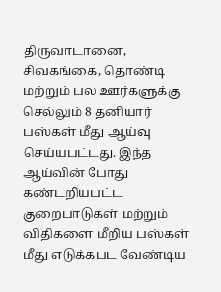திருவாடானை, சிவகங்கை, தொண்டி மற்றும் பல ஊர்களுக்கு செல்லும் 8 தனியார் பஸ்கள் மீது ஆய்வு செய்யபட்டது. இந்த ஆய்வின் போது கண்டறியபட்ட குறைபாடுகள் மற்றும் விதிகளை மீறிய பஸ்கள் மீது எடுக்கபட வேண்டிய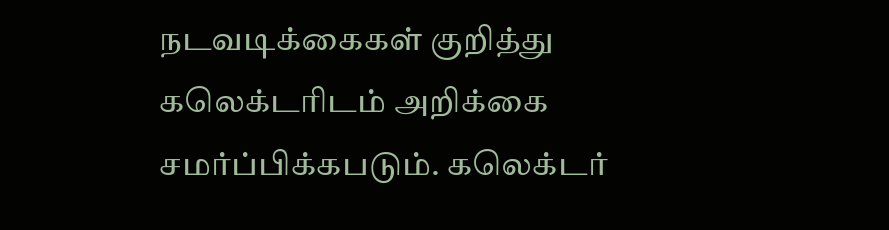நடவடிக்கைகள் குறித்து கலெக்டரிடம் அறிக்கை சமர்ப்பிக்கபடும். கலெக்டர்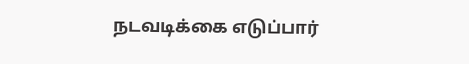நடவடிக்கை எடுப்பார்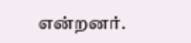என்றனர்.